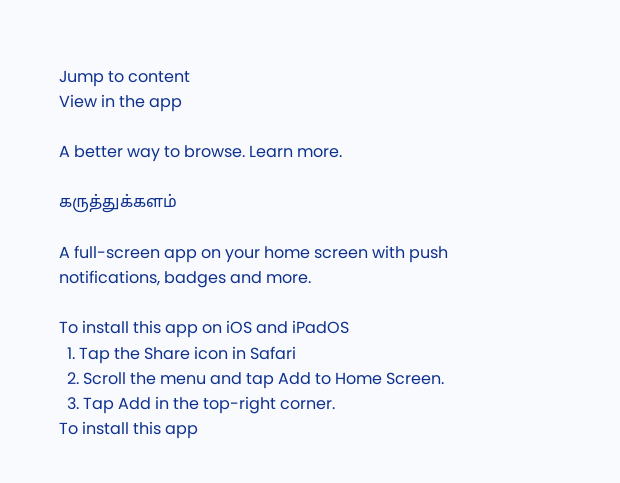Jump to content
View in the app

A better way to browse. Learn more.

கருத்துக்களம்

A full-screen app on your home screen with push notifications, badges and more.

To install this app on iOS and iPadOS
  1. Tap the Share icon in Safari
  2. Scroll the menu and tap Add to Home Screen.
  3. Tap Add in the top-right corner.
To install this app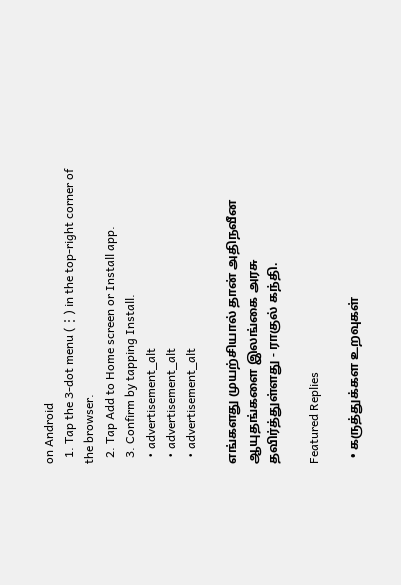on Android
  1. Tap the 3-dot menu (⋮) in the top-right corner of the browser.
  2. Tap Add to Home screen or Install app.
  3. Confirm by tapping Install.
  • advertisement_alt
  • advertisement_alt
  • advertisement_alt

எங்களது முயற்சியால் தான் அதிநவீன ஆயுதங்களை இலங்கை அரசு தவிர்த்துள்ளது - ராகுல் கந்தி.

Featured Replies

  • கருத்துக்கள உறவுகள்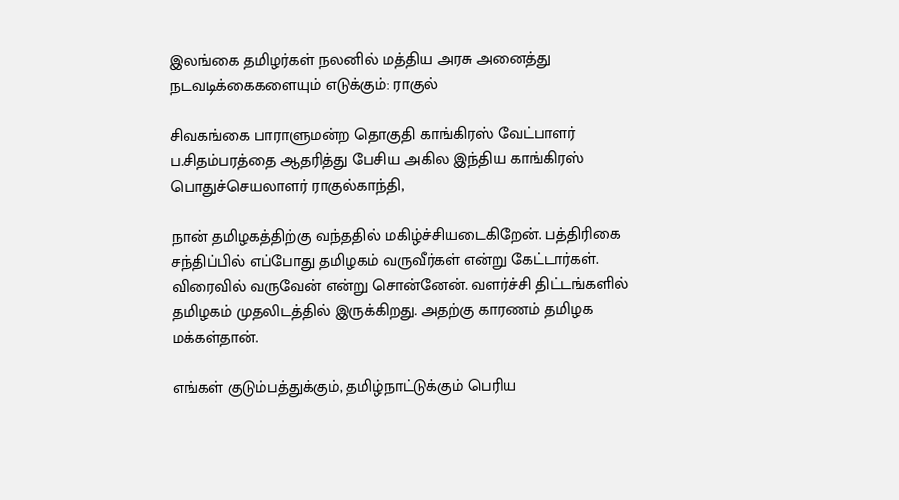இலங்கை தமிழர்கள் நலனில் மத்திய அரசு அனைத்து நடவடிக்கைகளையும் எடுக்கும்: ராகுல்

சிவகங்கை பாராளுமன்ற தொகுதி காங்கிரஸ் வேட்பாளர் ப.சிதம்பரத்தை ஆதரித்து பேசிய அகில இந்திய காங்கிரஸ் பொதுச்செயலாளர் ராகுல்காந்தி,

நான் தமிழகத்திற்கு வந்ததில் மகிழ்ச்சியடைகிறேன். பத்திரிகை சந்திப்பில் எப்போது தமிழகம் வருவீர்கள் என்று கேட்டார்கள். விரைவில் வருவேன் என்று சொன்னேன். வளர்ச்சி திட்டங்களில் தமிழகம் முதலிடத்தில் இருக்கிறது. அதற்கு காரணம் தமிழக மக்கள்தான்.

எங்கள் குடும்பத்துக்கும், தமிழ்நாட்டுக்கும் பெரிய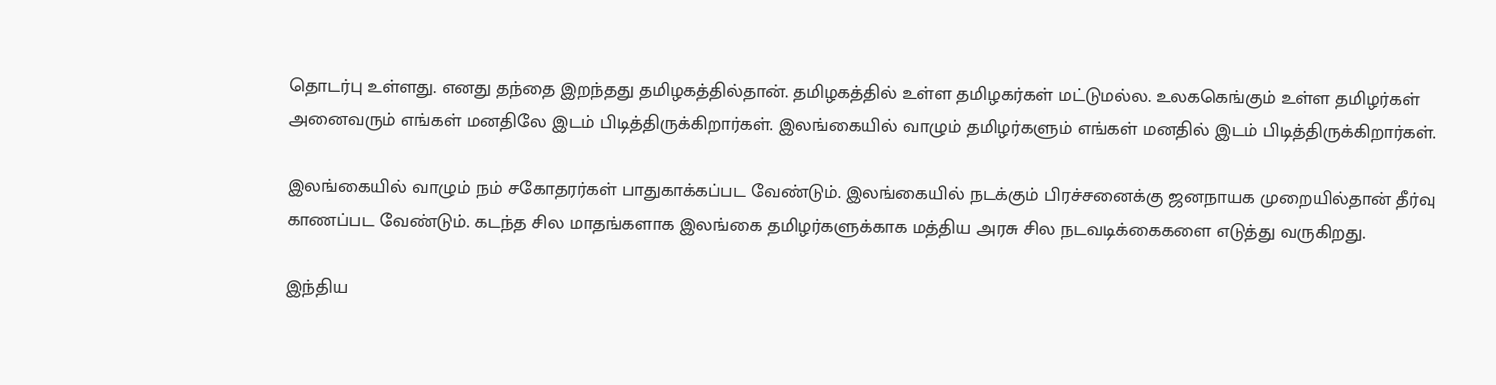தொடர்பு உள்ளது. எனது தந்தை இறந்தது தமிழகத்தில்தான். தமிழகத்தில் உள்ள தமிழகர்கள் மட்டுமல்ல. உலககெங்கும் உள்ள தமிழர்கள் அனைவரும் எங்கள் மனதிலே இடம் பிடித்திருக்கிறார்கள். இலங்கையில் வாழும் தமிழர்களும் எங்கள் மனதில் இடம் பிடித்திருக்கிறார்கள்.

இலங்கையில் வாழும் நம் சகோதரர்கள் பாதுகாக்கப்பட வேண்டும். இலங்கையில் நடக்கும் பிரச்சனைக்கு ஜனநாயக முறையில்தான் தீர்வு காணப்பட வேண்டும். கடந்த சில மாதங்களாக இலங்கை தமிழர்களுக்காக மத்திய அரசு சில நடவடிக்கைகளை எடுத்து வருகிறது.

இந்திய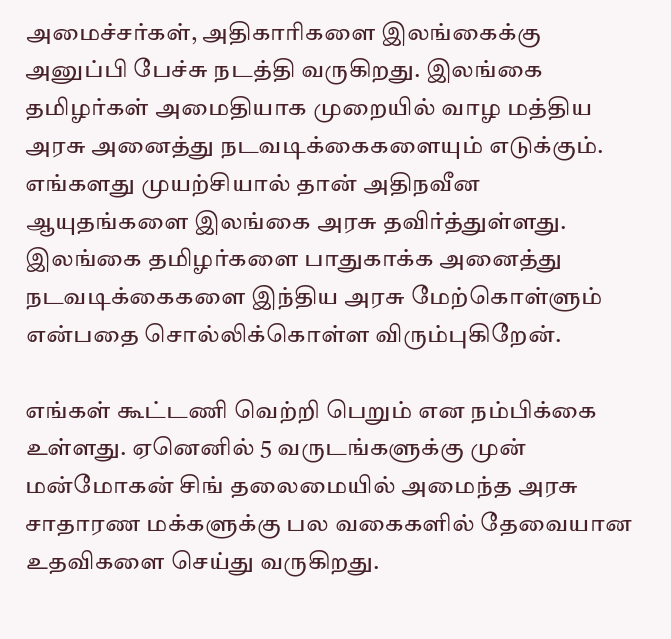அமைச்சர்கள், அதிகாரிகளை இலங்கைக்கு அனுப்பி பேச்சு நடத்தி வருகிறது. இலங்கை தமிழர்கள் அமைதியாக முறையில் வாழ மத்திய அரசு அனைத்து நடவடிக்கைகளையும் எடுக்கும். எங்களது முயற்சியால் தான் அதிநவீன ஆயுதங்களை இலங்கை அரசு தவிர்த்துள்ளது. இலங்கை தமிழர்களை பாதுகாக்க அனைத்து நடவடிக்கைகளை இந்திய அரசு மேற்கொள்ளும் என்பதை சொல்லிக்கொள்ள விரும்புகிறேன்.

எங்கள் கூட்டணி வெற்றி பெறும் என நம்பிக்கை உள்ளது. ஏனெனில் 5 வருடங்களுக்கு முன் மன்மோகன் சிங் தலைமையில் அமைந்த அரசு சாதாரண மக்களுக்கு பல வகைகளில் தேவையான உதவிகளை செய்து வருகிறது.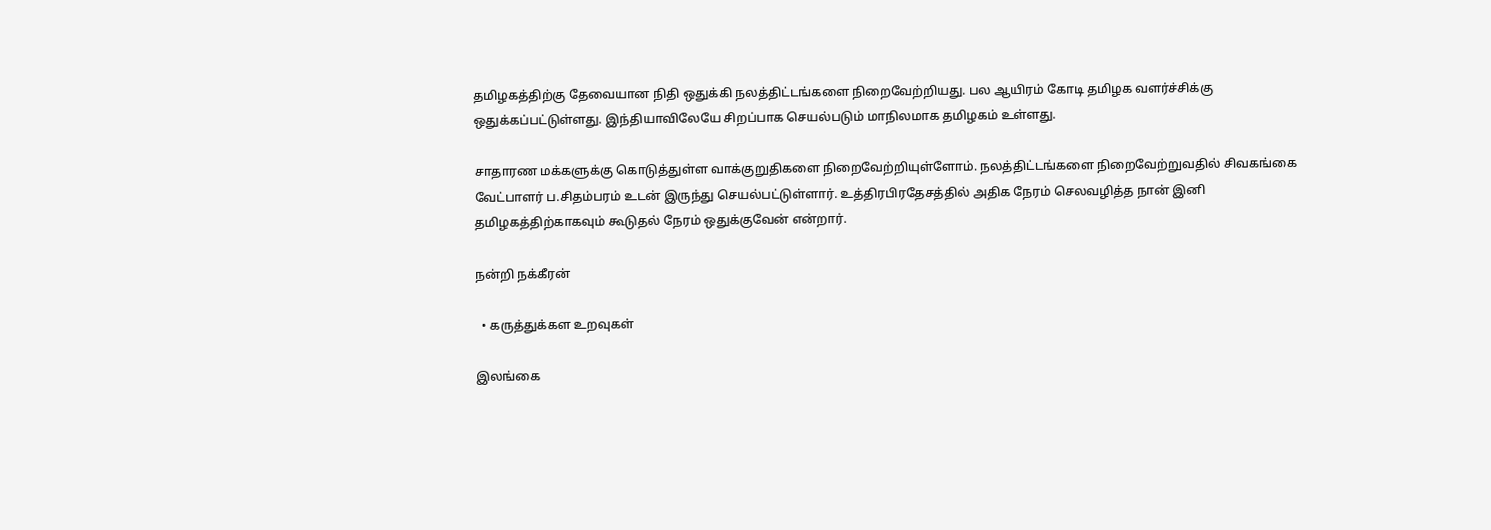தமிழகத்திற்கு தேவையான நிதி ஒதுக்கி நலத்திட்டங்களை நிறைவேற்றியது. பல ஆயிரம் கோடி தமிழக வளர்ச்சிக்கு ஒதுக்கப்பட்டுள்ளது. இந்தியாவிலேயே சிறப்பாக செயல்படும் மாநிலமாக தமிழகம் உள்ளது.

சாதாரண மக்களுக்கு கொடுத்துள்ள வாக்குறுதிகளை நிறைவேற்றியுள்ளோம். நலத்திட்டங்களை நிறைவேற்றுவதில் சிவகங்கை வேட்பாளர் ப.சிதம்பரம் உடன் இருந்து செயல்பட்டுள்ளார். உத்திரபிரதேசத்தில் அதிக நேரம் செலவழித்த நான் இனி தமிழகத்திற்காகவும் கூடுதல் ‌நேரம் ஒதுக்குவேன் என்றார்.

நன்றி நக்கீரன்

  • கருத்துக்கள உறவுகள்

இலங்கை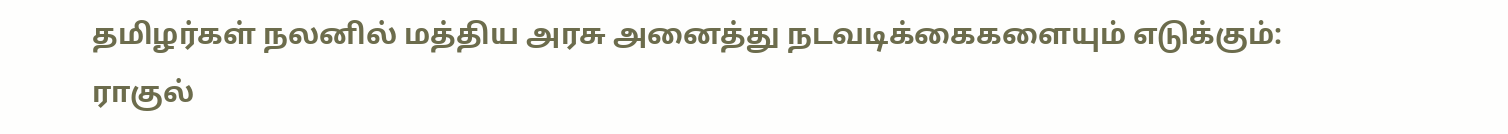தமிழர்கள் நலனில் மத்திய அரசு அனைத்து நடவடிக்கைகளையும் எடுக்கும்: ராகுல்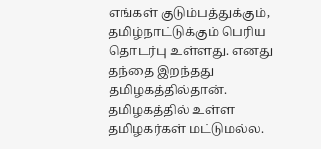எங்கள் குடும்பத்துக்கும், தமிழ்நாட்டுக்கும் பெரிய தொடர்பு உள்ளது. எனது தந்தை இறந்தது தமிழகத்தில்தான். தமிழகத்தில் உள்ள தமிழகர்கள் மட்டுமல்ல.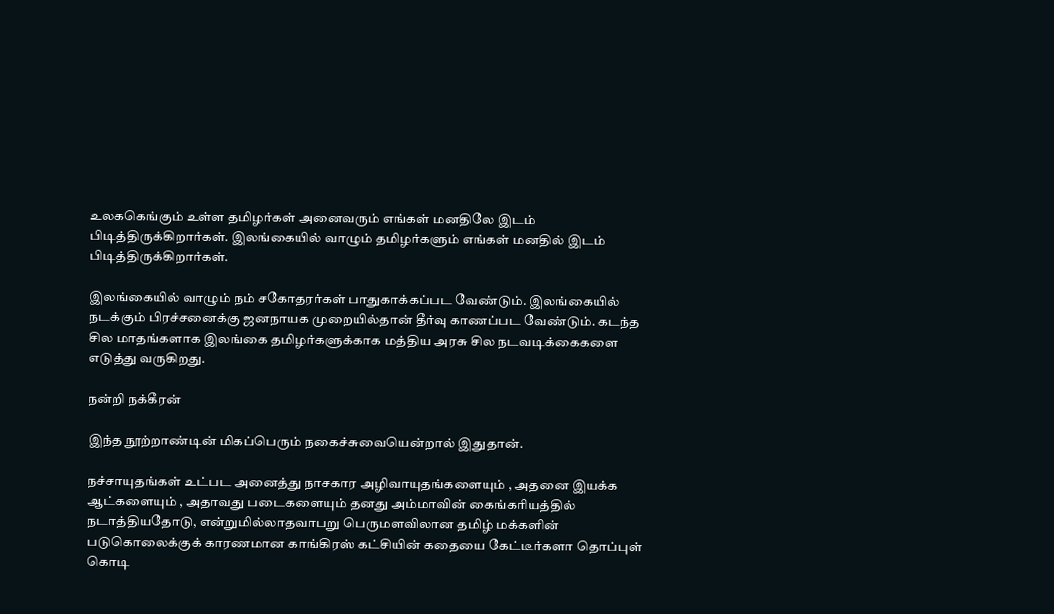உலககெங்கும் உள்ள தமிழர்கள் அனைவரும் எங்கள் மனதிலே இடம் பிடித்திருக்கிறார்கள். இலங்கையில் வாழும் தமிழர்களும் எங்கள் மனதில் இடம் பிடித்திருக்கிறார்கள்.

இலங்கையில் வாழும் நம் சகோதரர்கள் பாதுகாக்கப்பட வேண்டும். இலங்கையில் நடக்கும் பிரச்சனைக்கு ஜனநாயக முறையில்தான் தீர்வு காணப்பட வேண்டும். கடந்த சில மாதங்களாக இலங்கை தமிழர்களுக்காக மத்திய அரசு சில நடவடிக்கைகளை எடுத்து வருகிறது.

நன்றி நக்கீரன்

இந்த நூற்றாண்டின் மிகப்பெரும் நகைச்சுவையென்றால் இதுதான்.

நச்சாயுதங்கள் உட்பட அனைத்து நாசகார அழிவாயுதங்களையும் , அதனை இயக்க ஆட்களையும் , அதாவது படைகளையும் தனது அம்மாவின் கைங்கரியத்தில் நடாத்தியதோடு, என்றுமில்லாதவாபறு பெருமளவிலான தமிழ் மக்களின் படுகொலைக்குக் காரணமான காங்கிரஸ் கட்சியின் கதையை கேட்டீர்களா தொப்புள் கொடி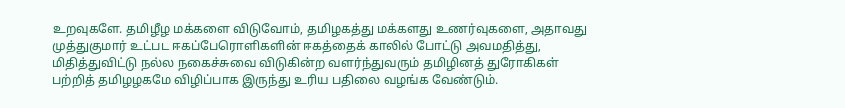உறவுகளே. தமிழீழ மக்களை விடுவோம், தமிழகத்து மக்களது உணர்வுகளை, அதாவது முத்துகுமார் உட்பட ஈகப்பேரொளிகளின் ஈகத்தைக் காலில் போட்டு அவமதித்து, மிதித்துவிட்டு நல்ல நகைச்சுவை விடுகின்ற வளர்ந்துவரும் தமிழினத் துரோகிகள் பற்றித் தமிழழகமே விழிப்பாக இருந்து உரிய பதிலை வழங்க வேண்டும்.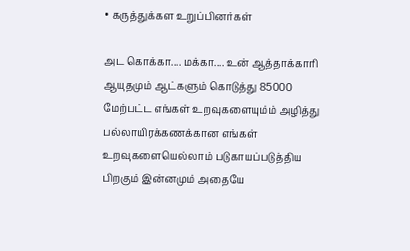• கருத்துக்கள உறுப்பினர்கள்

அட கொக்கா.... மக்கா.... உன் ஆத்தாக்காரி ஆயுதமும் ஆட்களும் கொடுத்து 85000 மேற்பட்ட எங்கள் உறவுகளையும்ம் அழித்து பல்லாயிரக்கணக்கான எங்கள் உறவுகளையெல்லாம் படுகாயப்படுத்திய பிறகும் இன்னமும் அதையே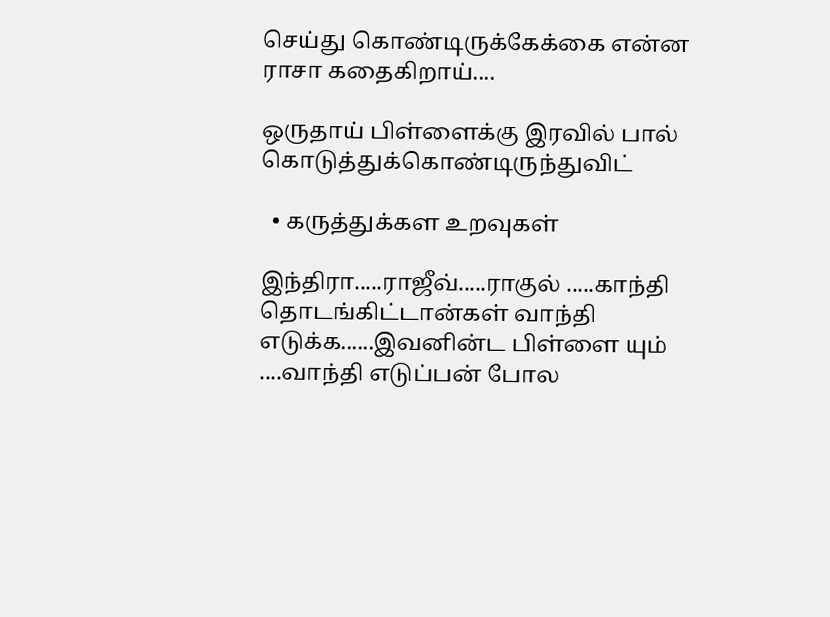செய்து கொண்டிருக்கேக்கை என்ன ராசா கதைகிறாய்....

ஒருதாய் பிள்ளைக்கு இரவில் பால் கொடுத்துக்கொண்டிருந்துவிட்

  • கருத்துக்கள உறவுகள்

இந்திரா.....ராஜீவ்.....ராகுல் .....காந்தி தொடங்கிட்டான்கள் வாந்தி எடுக்க......இவனின்ட பிள்ளை யும் ....வாந்தி எடுப்பன் போல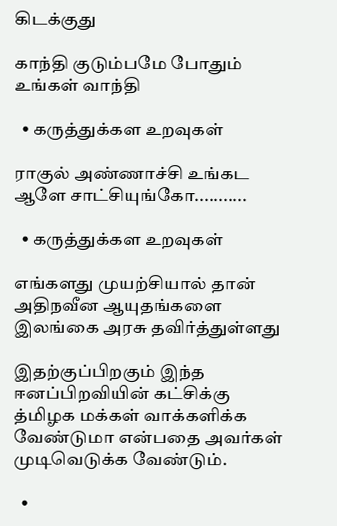கிடக்குது

காந்தி குடும்பமே போதும் உங்கள் வாந்தி

  • கருத்துக்கள உறவுகள்

ராகுல் அண்ணாச்சி உங்கட ஆளே சாட்சியுங்கோ...........

  • கருத்துக்கள உறவுகள்

எங்களது முயற்சியால் தான் அதிநவீன ஆயுதங்களை இலங்கை அரசு தவிர்த்துள்ளது

இதற்குப்பிறகும் இந்த ஈனப்பிறவியின் கட்சிக்கு த்மிழக மக்கள் வாக்களிக்க வேண்டுமா என்பதை அவர்கள் முடிவெடுக்க வேண்டும்.

  •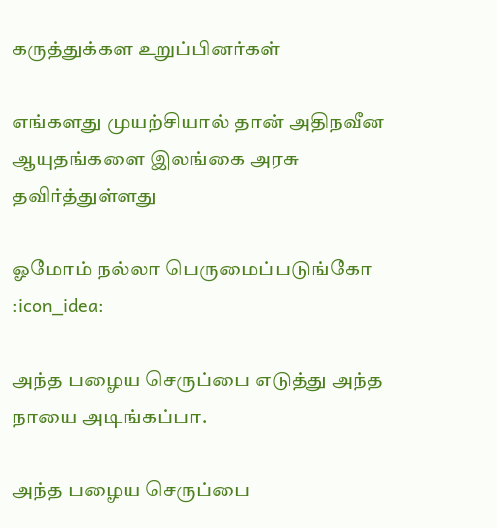கருத்துக்கள உறுப்பினர்கள்

எங்களது முயற்சியால் தான் அதிநவீன ஆயுதங்களை இலங்கை அரசு தவிர்த்துள்ளது

ஓமோம் நல்லா பெருமைப்படுங்கோ :icon_idea:

அந்த பழைய செருப்பை எடுத்து அந்த நாயை அடிங்கப்பா.

அந்த பழைய செருப்பை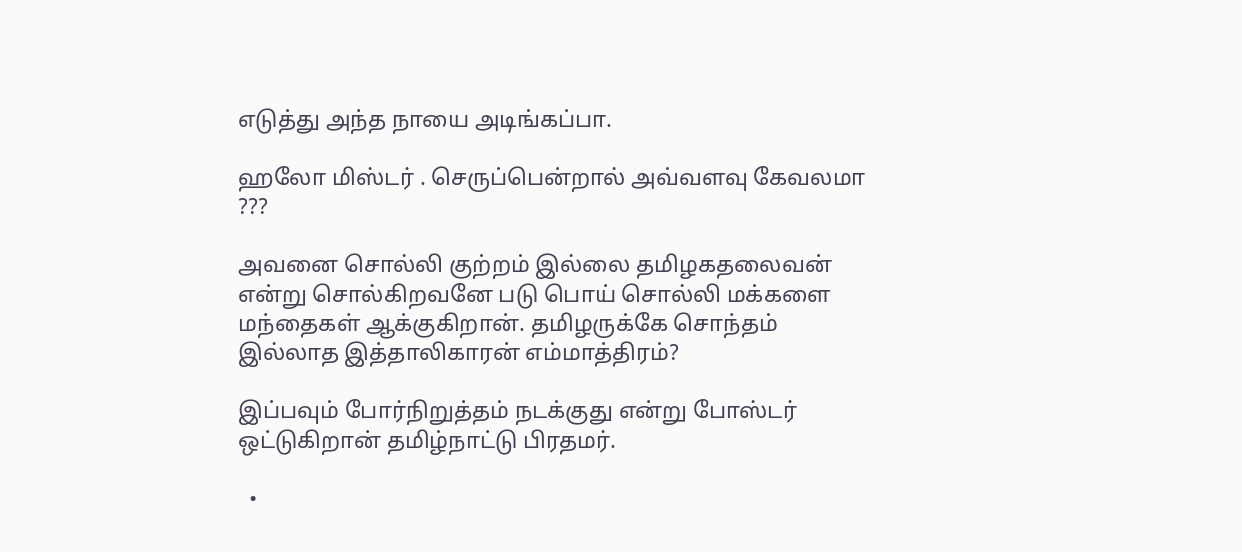எடுத்து அந்த நாயை அடிங்கப்பா.

ஹலோ மிஸ்டர் . செருப்பென்றால் அவ்வளவு கேவலமா ???

அவனை சொல்லி குற்றம் இல்லை தமிழகதலைவன் என்று சொல்கிறவனே படு பொய் சொல்லி மக்களை மந்தைகள் ஆக்குகிறான். தமிழருக்கே சொந்தம் இல்லாத இத்தாலிகாரன் எம்மாத்திரம்?

இப்பவும் போர்நிறுத்தம் நடக்குது என்று போஸ்டர் ஒட்டுகிறான் தமிழ்நாட்டு பிரதமர்.

  •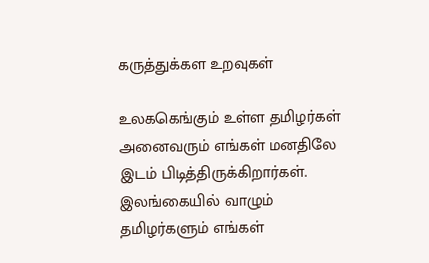கருத்துக்கள உறவுகள்

உலககெங்கும் உள்ள தமிழர்கள் அனைவரும் எங்கள் மனதிலே இடம் பிடித்திருக்கிறார்கள். இலங்கையில் வாழும் தமிழர்களும் எங்கள்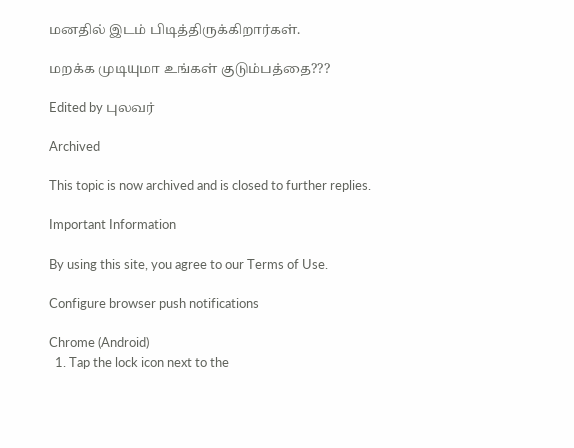மனதில் இடம் பிடித்திருக்கிறார்கள்.

மறக்க முடியுமா உங்கள் குடும்பத்தை???

Edited by புலவர்

Archived

This topic is now archived and is closed to further replies.

Important Information

By using this site, you agree to our Terms of Use.

Configure browser push notifications

Chrome (Android)
  1. Tap the lock icon next to the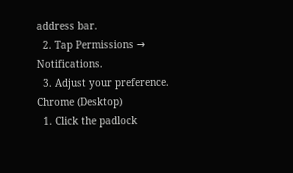address bar.
  2. Tap Permissions → Notifications.
  3. Adjust your preference.
Chrome (Desktop)
  1. Click the padlock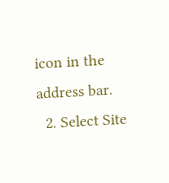icon in the address bar.
  2. Select Site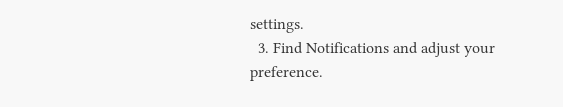settings.
  3. Find Notifications and adjust your preference.